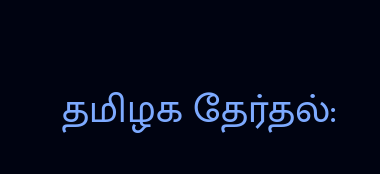தமிழக தேர்தல்: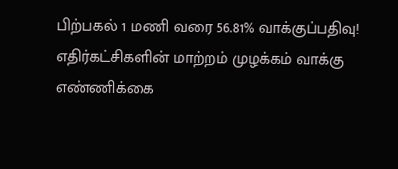பிற்பகல் 1 மணி வரை 56.81% வாக்குப்பதிவு! எதிர்கட்சிகளின் மாற்றம் முழக்கம் வாக்கு எண்ணிக்கை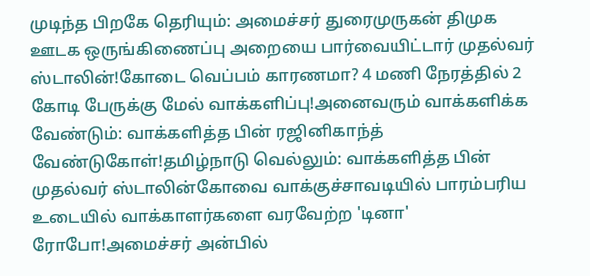முடிந்த பிறகே தெரியும்: அமைச்சர் துரைமுருகன் திமுக ஊடக ஒருங்கிணைப்பு அறையை பார்வையிட்டார் முதல்வர் ஸ்டாலின்!கோடை வெப்பம் காரணமா? 4 மணி நேரத்தில் 2 கோடி பேருக்கு மேல் வாக்களிப்பு!அனைவரும் வாக்களிக்க வேண்டும்: வாக்களித்த பின் ரஜினிகாந்த் வேண்டுகோள்!தமிழ்நாடு வெல்லும்: வாக்களித்த பின் முதல்வர் ஸ்டாலின்கோவை வாக்குச்சாவடியில் பாரம்பரிய உடையில் வாக்காளர்களை வரவேற்ற 'டினா' ரோபோ!அமைச்சர் அன்பில்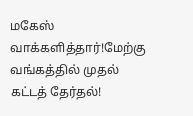மகேஸ் வாக்களித்தார்!மேற்கு வங்கத்தில் முதல் கட்டத் தேர்தல்!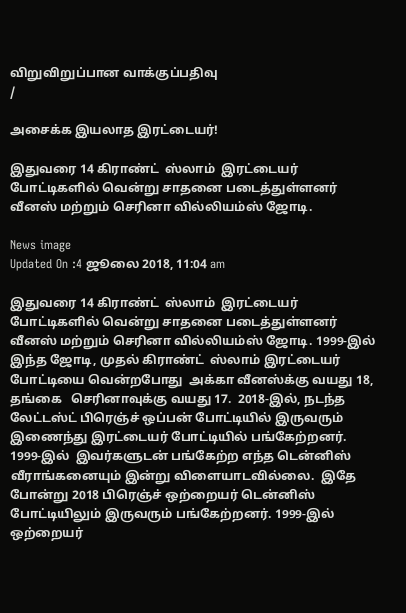விறுவிறுப்பான வாக்குப்பதிவு
/

அசைக்க இயலாத இரட்டையர்!

இதுவரை 14 கிராண்ட்  ஸ்லாம்  இரட்டையர் போட்டிகளில் வென்று சாதனை படைத்துள்ளனர் வீனஸ் மற்றும் செரினா வில்லியம்ஸ் ஜோடி.

News image
Updated On :4 ஜூலை 2018, 11:04 am

இதுவரை 14 கிராண்ட்  ஸ்லாம்  இரட்டையர் போட்டிகளில் வென்று சாதனை படைத்துள்ளனர் வீனஸ் மற்றும் செரினா வில்லியம்ஸ் ஜோடி. 1999-இல் இந்த ஜோடி, முதல் கிராண்ட்  ஸ்லாம் இரட்டையர் போட்டியை வென்றபோது  அக்கா வீனஸ்க்கு வயது 18, தங்கை   செரினாவுக்கு வயது 17.  2018-இல், நடந்த லேட்டஸ்ட் பிரெஞ்ச் ஒப்பன் போட்டியில் இருவரும் இணைந்து இரட்டையர் போட்டியில் பங்கேற்றனர்.
1999-இல்  இவர்களுடன் பங்கேற்ற எந்த டென்னிஸ் வீராங்கனையும் இன்று விளையாடவில்லை.  இதே போன்று 2018 பிரெஞ்ச் ஒற்றையர் டென்னிஸ் போட்டியிலும் இருவரும் பங்கேற்றனர். 1999-இல்  ஒற்றையர்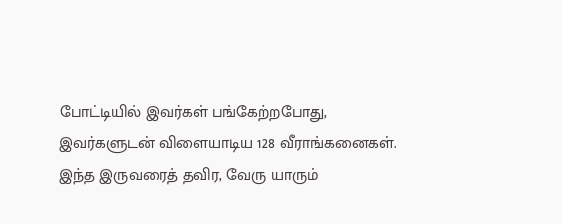போட்டியில் இவர்கள் பங்கேற்றபோது, இவர்களுடன் விளையாடிய 128 வீராங்கனைகள். இந்த இருவரைத் தவிர, வேரு யாரும்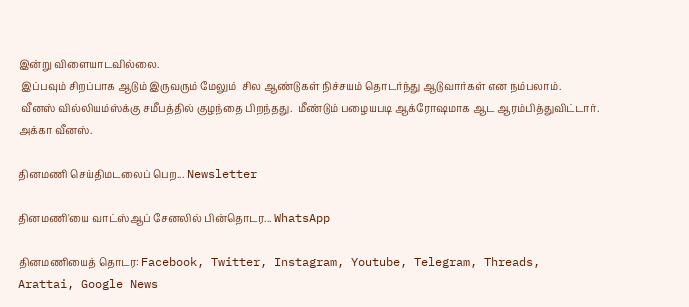இன்று விளையாடவில்லை.
 இப்பவும் சிறப்பாக ஆடும் இருவரும் மேலும்  சில ஆண்டுகள் நிச்சயம் தொடர்ந்து ஆடுவார்கள் என நம்பலாம்.
 வீனஸ் வில்லியம்ஸ்க்கு சமீபத்தில் குழந்தை பிறந்தது.  மீண்டும் பழையபடி ஆக்ரோஷமாக ஆட ஆரம்பித்துவிட்டார். அக்கா வீனஸ்.

தினமணி செய்திமடலைப் பெற... Newsletter

தினமணி'யை வாட்ஸ்ஆப் சேனலில் பின்தொடர... WhatsApp

தினமணியைத் தொடர: Facebook, Twitter, Instagram, Youtube, Telegram, Threads, Arattai, Google News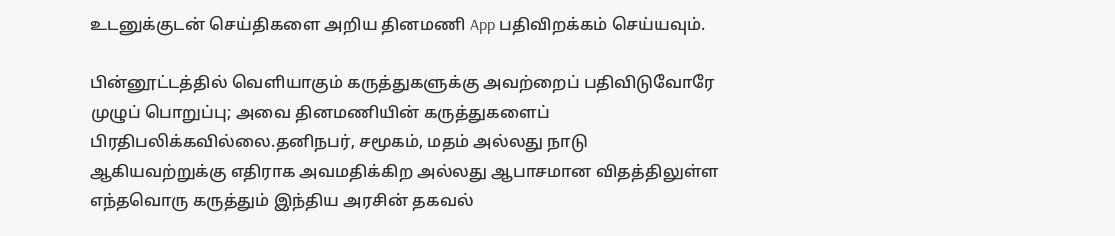உடனுக்குடன் செய்திகளை அறிய தினமணி App பதிவிறக்கம் செய்யவும்.

பின்னூட்டத்தில் வெளியாகும் கருத்துகளுக்கு அவற்றைப் பதிவிடுவோரே முழுப் பொறுப்பு; அவை தினமணியின் கருத்துகளைப் பிரதிபலிக்கவில்லை.தனிநபர், சமூகம், மதம் அல்லது நாடு ஆகியவற்றுக்கு எதிராக அவமதிக்கிற அல்லது ஆபாசமான விதத்திலுள்ள எந்தவொரு கருத்தும் இந்திய அரசின் தகவல்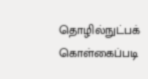தொழில்நுட்பக் கொள்கைப்படி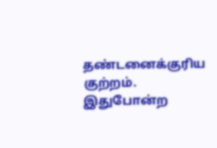தண்டனைக்குரிய குற்றம். இதுபோன்ற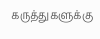கருத்துகளுக்கு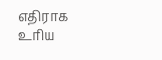எதிராக உரிய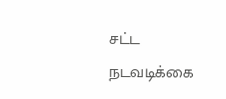சட்ட நடவடிக்கை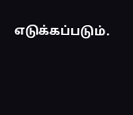எடுக்கப்படும்.